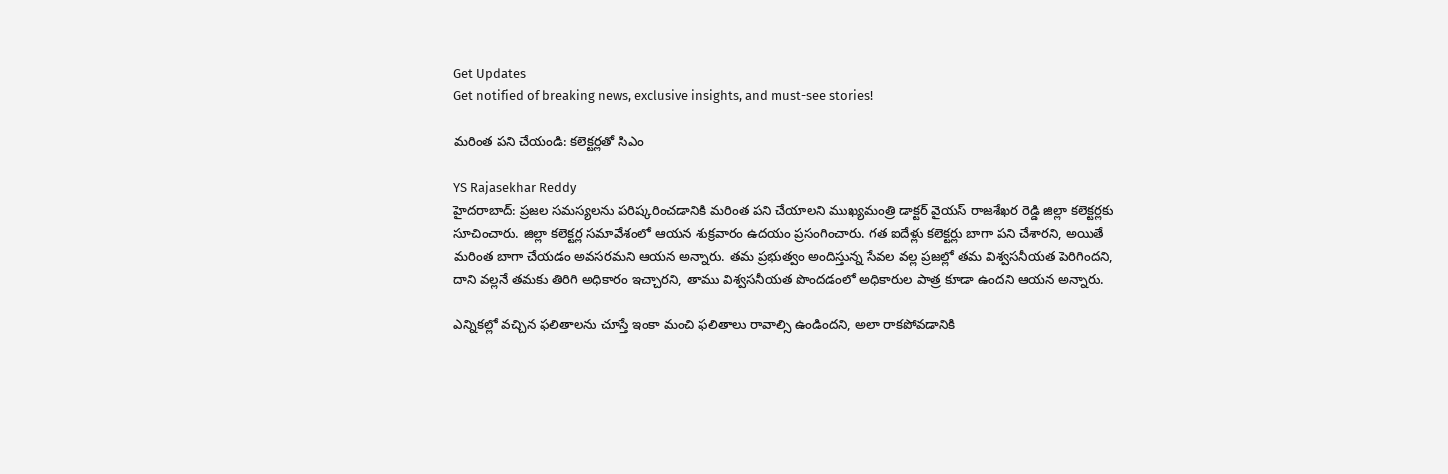Get Updates
Get notified of breaking news, exclusive insights, and must-see stories!

మరింత పని చేయండి: కలెక్టర్లతో సిఎం

YS Rajasekhar Reddy
హైదరాబాద్‌: ప్రజల సమస్యలను పరిష్కరించడానికి మరింత పని చేయాలని ముఖ్యమంత్రి డాక్టర్ వైయస్ రాజశేఖర రెడ్డి జిల్లా కలెక్టర్లకు సూచించారు. జిల్లా కలెక్టర్ల సమావేశంలో ఆయన శుక్రవారం ఉదయం ప్రసంగించారు. గత ఐదేళ్లు కలెక్టర్లు బాగా పని చేశారని, అయితే మరింత బాగా చేయడం అవసరమని ఆయన అన్నారు. తమ ప్రభుత్వం అందిస్తున్న సేవల వల్ల ప్రజల్లో తమ విశ్వసనీయత పెరిగిందని, దాని వల్లనే తమకు తిరిగి అధికారం ఇచ్చారని, తాము విశ్వసనీయత పొందడంలో అధికారుల పాత్ర కూడా ఉందని ఆయన అన్నారు.

ఎన్నికల్లో వచ్చిన ఫలితాలను చూస్తే ఇంకా మంచి ఫలితాలు రావాల్సి ఉండిందని, అలా రాకపోవడానికి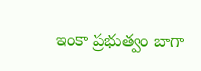ఇంకా ప్రభుత్వం బాగా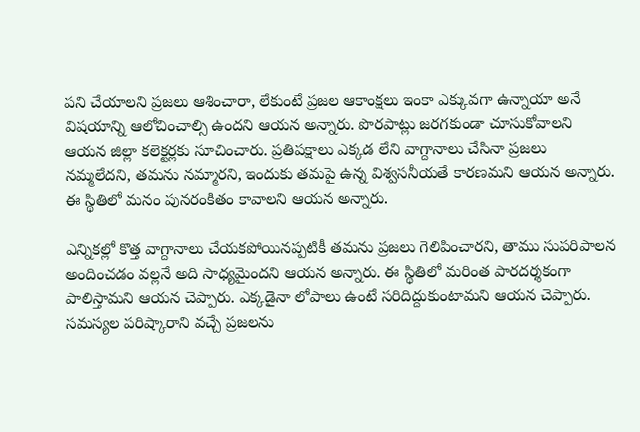పని చేయాలని ప్రజలు ఆశించారా, లేకుంటే ప్రజల ఆకాంక్షలు ఇంకా ఎక్కువగా ఉన్నాయా అనే విషయాన్ని ఆలోచించాల్సి ఉందని ఆయన అన్నారు. పొరపాట్లు జరగకుండా చూసుకోవాలని ఆయన జిల్లా కలెక్టర్లకు సూచించారు. ప్రతిపక్షాలు ఎక్కడ లేని వాగ్దానాలు చేసినా ప్రజలు నమ్మలేదని, తమను నమ్మారని, ఇందుకు తమపై ఉన్న విశ్వసనీయతే కారణమని ఆయన అన్నారు. ఈ స్థితిలో మనం పునరంకితం కావాలని ఆయన అన్నారు.

ఎన్నికల్లో కొత్త వాగ్దానాలు చేయకపోయినప్పటికీ తమను ప్రజలు గెలిపించారని, తాము సుపరిపాలన అందించడం వల్లనే అది సాధ్యమైందని ఆయన అన్నారు. ఈ స్థితిలో మరింత పారదర్శకంగా పాలిస్తామని ఆయన చెప్పారు. ఎక్కడైనా లోపాలు ఉంటే సరిదిద్దుకుంటామని ఆయన చెప్పారు. సమస్యల పరిష్కారాని వచ్చే ప్రజలను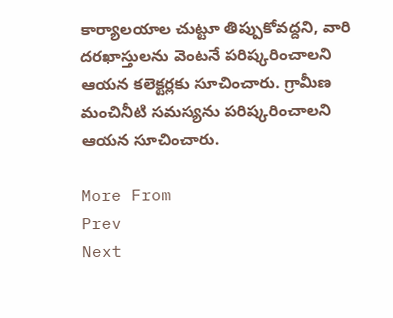కార్యాలయాల చుట్టూ తిప్పుకోవద్దని, వారి దరఖాస్తులను వెంటనే పరిష్కరించాలని ఆయన కలెక్టర్లకు సూచించారు. గ్రామీణ మంచినీటి సమస్యను పరిష్కరించాలని ఆయన సూచించారు.

More From
Prev
Next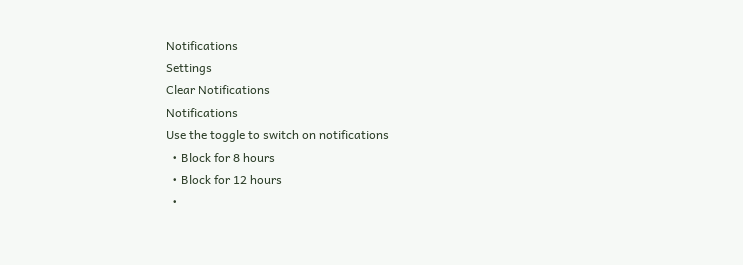Notifications
Settings
Clear Notifications
Notifications
Use the toggle to switch on notifications
  • Block for 8 hours
  • Block for 12 hours
  •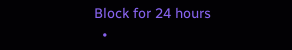Block for 24 hours
  •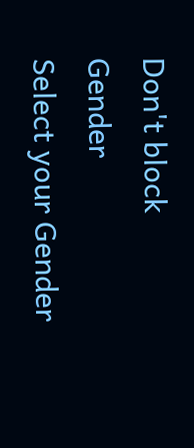Don't block
Gender
Select your Gender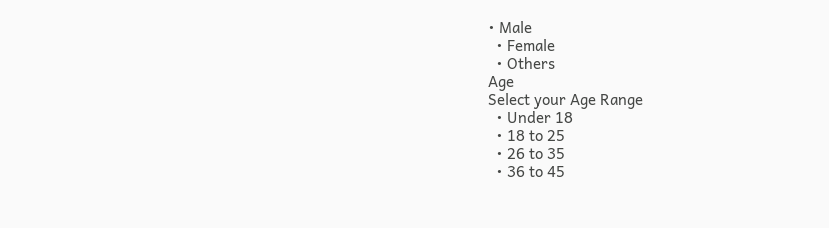• Male
  • Female
  • Others
Age
Select your Age Range
  • Under 18
  • 18 to 25
  • 26 to 35
  • 36 to 45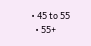• 45 to 55
  • 55+